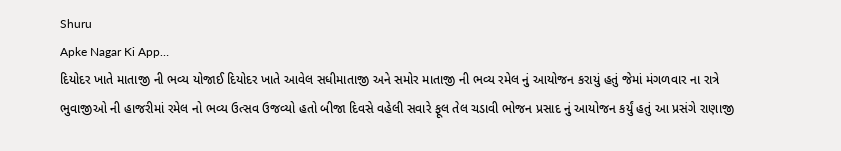Shuru
Apke Nagar Ki App…
દિયોદર ખાતે માતાજી ની ભવ્ય યોજાઈ દિયોદર ખાતે આવેલ સધીમાતાજી અને સમોર માતાજી ની ભવ્ય રમેલ નું આયોજન કરાયું હતું જેમાં મંગળવાર ના રાત્રે ભુવાજીઓ ની હાજરીમાં રમેલ નો ભવ્ય ઉત્સવ ઉજવ્યો હતો બીજા દિવસે વહેલી સવારે ફૂલ તેલ ચડાવી ભોજન પ્રસાદ નું આયોજન કર્યું હતું આ પ્રસંગે રાણાજી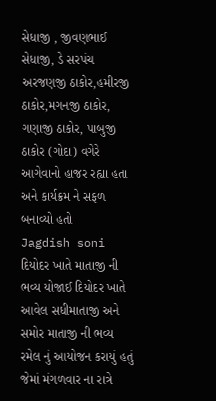સેધાજી , જીવણભાઈ સેધાજી, ડે સરપંચ અરજણજી ઠાકોર,હમીરજી ઠાકોર,મગનજી ઠાકોર, ગણાજી ઠાકોર, પાબુજી ઠાકોર (ગોદા) વગેરે આગેવાનો હાજર રહ્યા હતા અને કાર્યક્રમ ને સફળ બનાવ્યો હતો
Jagdish soni
દિયોદર ખાતે માતાજી ની ભવ્ય યોજાઈ દિયોદર ખાતે આવેલ સધીમાતાજી અને સમોર માતાજી ની ભવ્ય રમેલ નું આયોજન કરાયું હતું જેમાં મંગળવાર ના રાત્રે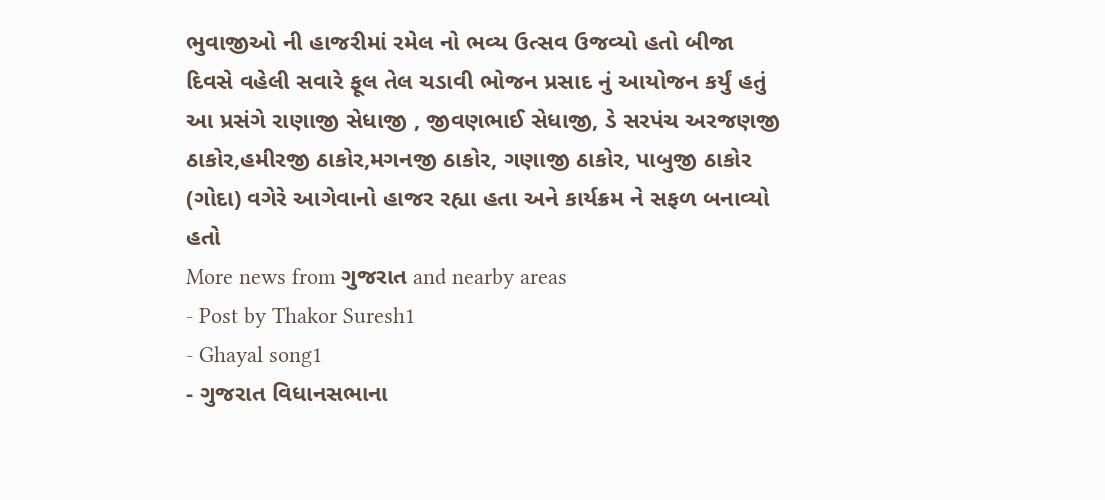ભુવાજીઓ ની હાજરીમાં રમેલ નો ભવ્ય ઉત્સવ ઉજવ્યો હતો બીજા દિવસે વહેલી સવારે ફૂલ તેલ ચડાવી ભોજન પ્રસાદ નું આયોજન કર્યું હતું આ પ્રસંગે રાણાજી સેધાજી , જીવણભાઈ સેધાજી, ડે સરપંચ અરજણજી ઠાકોર,હમીરજી ઠાકોર,મગનજી ઠાકોર, ગણાજી ઠાકોર, પાબુજી ઠાકોર (ગોદા) વગેરે આગેવાનો હાજર રહ્યા હતા અને કાર્યક્રમ ને સફળ બનાવ્યો હતો
More news from ગુજરાત and nearby areas
- Post by Thakor Suresh1
- Ghayal song1
- ગુજરાત વિધાનસભાના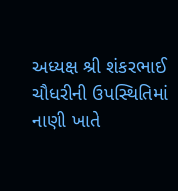અધ્યક્ષ શ્રી શંકરભાઈ ચૌધરીની ઉપસ્થિતિમાં નાણી ખાતે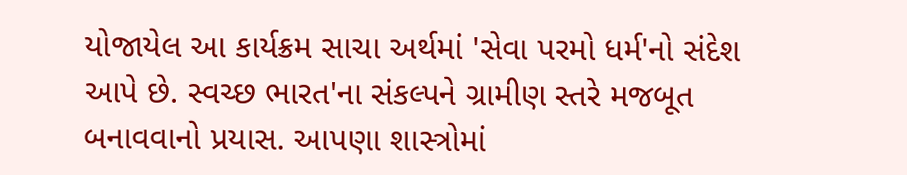યોજાયેલ આ કાર્યક્રમ સાચા અર્થમાં 'સેવા પરમો ધર્મ'નો સંદેશ આપે છે. સ્વચ્છ ભારત'ના સંકલ્પને ગ્રામીણ સ્તરે મજબૂત બનાવવાનો પ્રયાસ. આપણા શાસ્ત્રોમાં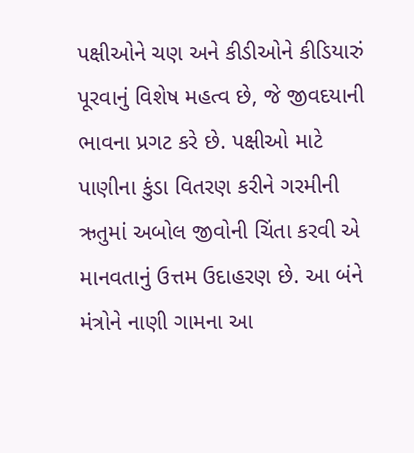પક્ષીઓને ચણ અને કીડીઓને કીડિયારું પૂરવાનું વિશેષ મહત્વ છે, જે જીવદયાની ભાવના પ્રગટ કરે છે. પક્ષીઓ માટે પાણીના કુંડા વિતરણ કરીને ગરમીની ઋતુમાં અબોલ જીવોની ચિંતા કરવી એ માનવતાનું ઉત્તમ ઉદાહરણ છે. આ બંને મંત્રોને નાણી ગામના આ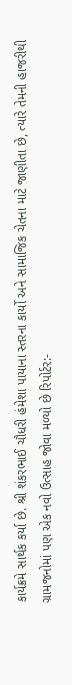કાર્યક્રમે સાર્થક કર્યા છે. શ્રી શંકરભાઈ ચૌધરી હંમેશા પાયાના સ્તરના કાર્યો અને સામાજિક ચેતના માટે જાણીતા છે, ત્યારે તેમની હાજરીથી ગ્રામજનોમાં પણ એક નવો ઉત્સાહ જોવા મળ્યો છે રિપોર્ટર:-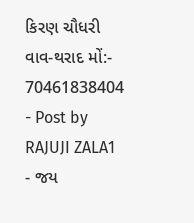કિરણ ચૌધરી વાવ-થરાદ મોં:- 70461838404
- Post by RAJUJI ZALA1
- જય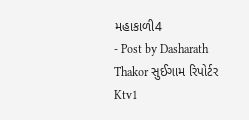મહાકાળી4
- Post by Dasharath Thakor સુઈગામ રિપોર્ટર Ktv1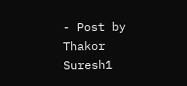- Post by Thakor Suresh1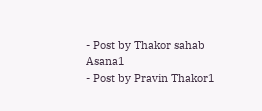- Post by Thakor sahab Asana1
- Post by Pravin Thakor1